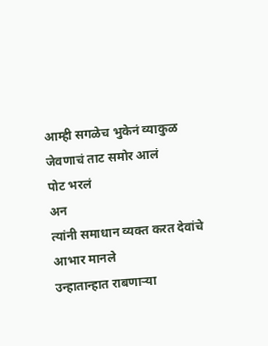आम्ही सगळेच भुकेनं व्याकुळ
जेवणाचं ताट समोर आलं
पोट भरलं
अन
त्यांनी समाधान व्यक्त करत देवांचे आभार मानले
उन्हातान्हात राबणाऱ्या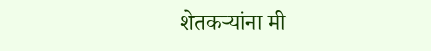शेतकऱ्यांना मी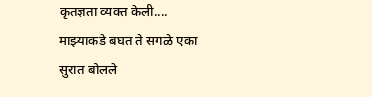कृतज्ञता व्यक्त केली....
माझ्याकडे बघत ते सगळे एका सुरात बोलले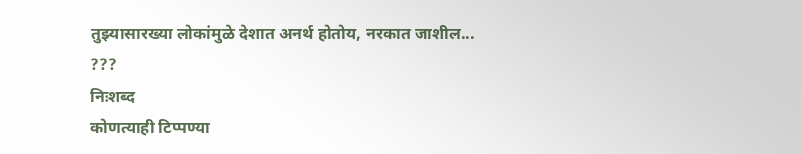तुझ्यासारख्या लोकांमुळे देशात अनर्थ होतोय, नरकात जाशील...
???
निःशब्द
कोणत्याही टिप्पण्या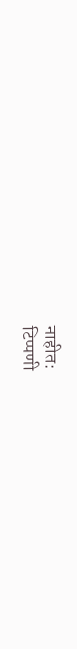नाहीत:
टिप्पणी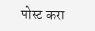पोस्ट करा